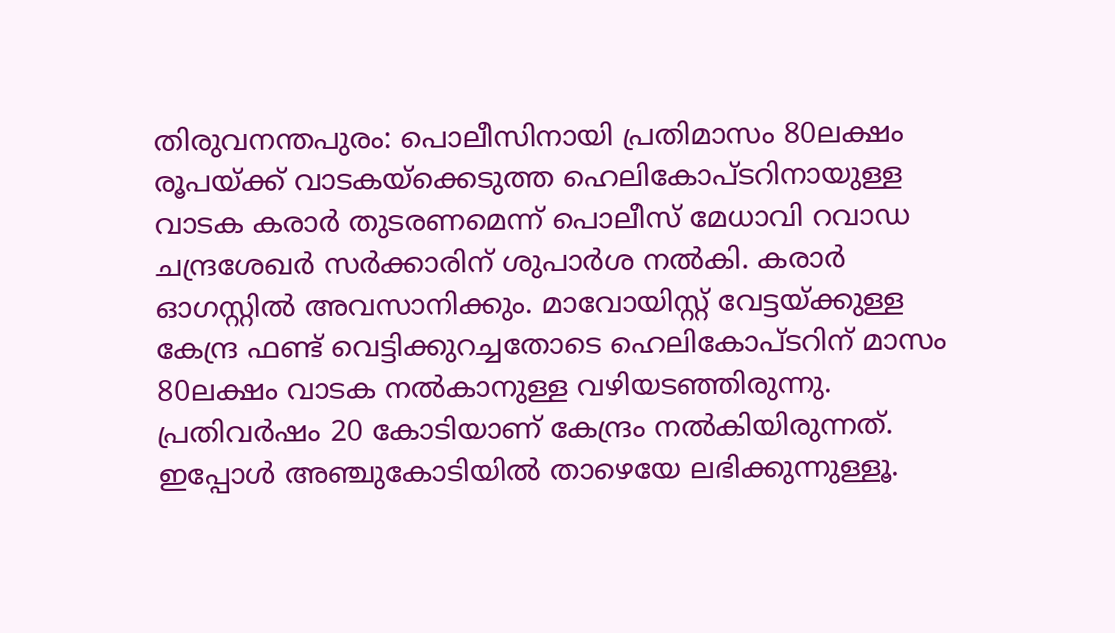തിരുവനന്തപുരം: പൊലീസിനായി പ്രതിമാസം 80ലക്ഷം രൂപയ്ക്ക് വാടകയ്ക്കെടുത്ത ഹെലികോപ്ടറിനായുള്ള വാടക കരാർ തുടരണമെന്ന് പൊലീസ് മേധാവി റവാഡ ചന്ദ്രശേഖർ സർക്കാരിന് ശുപാർശ നൽകി. കരാർ ഓഗസ്റ്റിൽ അവസാനിക്കും. മാവോയിസ്റ്റ് വേട്ടയ്ക്കുള്ള കേന്ദ്ര ഫണ്ട് വെട്ടിക്കുറച്ചതോടെ ഹെലികോപ്ടറിന് മാസം 80ലക്ഷം വാടക നൽകാനുള്ള വഴിയടഞ്ഞിരുന്നു. പ്രതിവർഷം 20 കോടിയാണ് കേന്ദ്രം നൽകിയിരുന്നത്. ഇപ്പോൾ അഞ്ചുകോടിയിൽ താഴെയേ ലഭിക്കുന്നുള്ളൂ.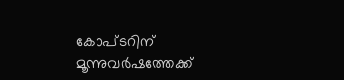കോപ്ടറിന് മൂന്നുവർഷത്തേക്ക്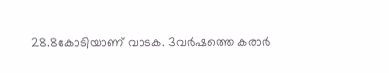28.8കോടിയാണ് വാടക. 3വർഷത്തെ കരാർ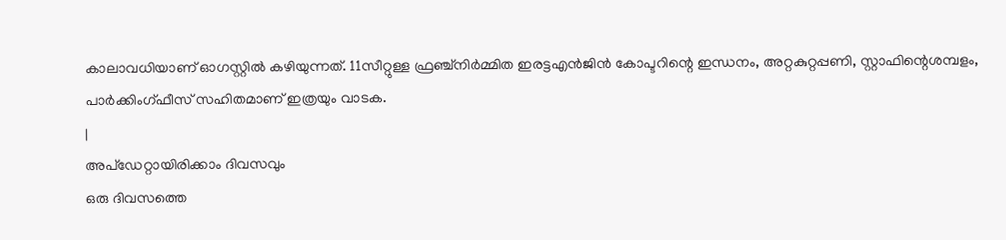കാലാവധിയാണ് ഓഗസ്റ്റിൽ കഴിയുന്നത്. 11സീറ്റുള്ള ഫ്രഞ്ച്നിർമ്മിത ഇരട്ടഎൻജിൻ കോപ്ടറിന്റെ ഇന്ധനം, അറ്റകുറ്റപ്പണി, സ്റ്റാഫിന്റെശമ്പളം, പാർക്കിംഗ്ഫീസ് സഹിതമാണ് ഇത്രയും വാടക.
|
അപ്ഡേറ്റായിരിക്കാം ദിവസവും
ഒരു ദിവസത്തെ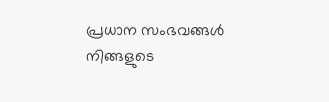പ്രധാന സംഭവങ്ങൾ നിങ്ങളുടെ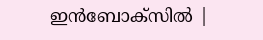ഇൻബോക്സിൽ |